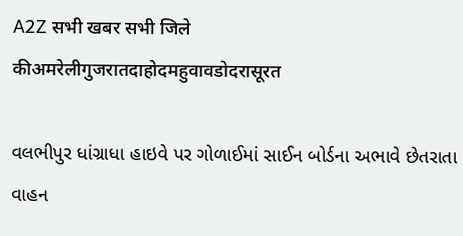A2Z सभी खबर सभी जिले कीअमरेलीगुजरातदाहोदमहुवावडोदरासूरत

વલભીપુર ધાંગ્રાધા હાઇવે પર ગોળાઈમાં સાઈન બોર્ડના અભાવે છેતરાતા વાહન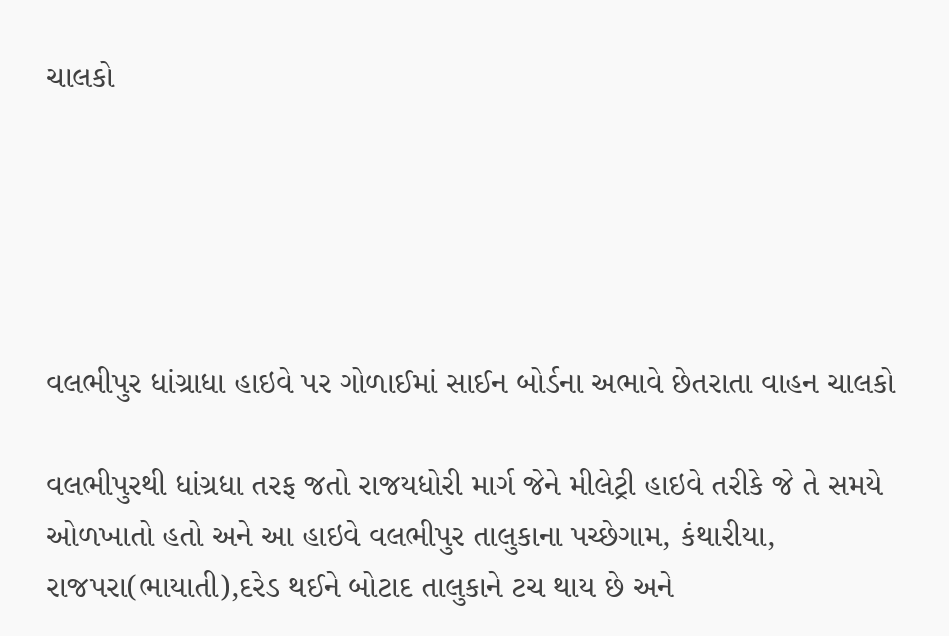ચાલકો





વલભીપુર ધાંગ્રાધા હાઇવે પર ગોળાઈમાં સાઈન બોર્ડના અભાવે છેતરાતા વાહન ચાલકો

વલભીપુરથી ધાંગ્રધા તરફ જતો રાજયધોરી માર્ગ જેને મીલેટ્રી હાઇવે તરીકે જે તે સમયે ઓળખાતો હતો અને આ હાઇવે વલભીપુર તાલુકાના પચ્છેગામ, કંથારીયા, રાજપરા(ભાયાતી),દરેડ થઈને બોટાદ તાલુકાને ટચ થાય છે અને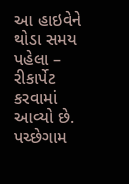આ હાઇવેને થોડા સમય પહેલા – રીકાર્પેટ કરવામાં આવ્યો છે. પચ્છેગામ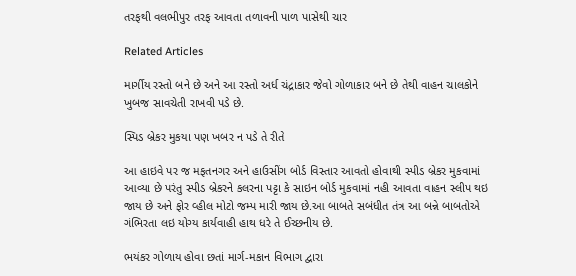તરફથી વલભીપુર તરફ આવતા તળાવની પાળ પાસેથી ચાર

Related Articles

માર્ગીય રસ્તો બને છે અને આ રસ્તો અર્ધ ચંદ્રાકાર જેવો ગોળાકાર બને છે તેથી વાહન ચાલકોને ખુબજ સાવચેતી રાખવી પડે છે.

સ્પિડ બ્રેકર મુકયા પણ ખબર ન પડે તે રીતે

આ હાઇવે પર જ મફતનગર અને હાઉસીંગ બોર્ડ વિસ્તાર આવતો હોવાથી સ્પીડ બ્રેકર મુકવામાં આવ્યા છે પરંતુ સ્પીડ બ્રેકરને કલરના પટ્ટા કે સાઇન બોર્ડ મુકવામાં નહી આવતા વાહન સ્લીપ થઇ જાય છે અને ફોર વ્હીલ મોટો જમ્પ મારી જાય છે.આ બાબતે સબંધીત તંત્ર આ બન્ને બાબતોએ ગંભિરતા લઇ યોગ્ય કાર્યવાહી હાથ ધરે તે ઈચ્છનીય છે.

ભયંકર ગોળાય હોવા છતાં માર્ગ-મકાન વિભાગ દ્વારા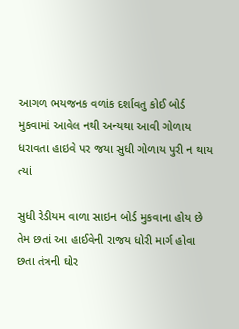આગળ ભયજનક વળાંક દર્શાવતુ કોઈ બોર્ડ મુકવામાં આવેલ નથી અન્યથા આવી ગોળાય ધરાવતા હાઇવે પર જયા સુધી ગોળાય પુરી ન થાય ત્યાં

સુધી રેડીયમ વાળા સાઇન બોર્ડ મુકવાના હોય છે તેમ છતાં આ હાઈવેની રાજય ધોરી માર્ગ હોવા છતા તંત્રની ઘોર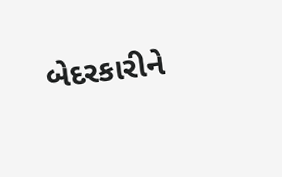બેદરકારીને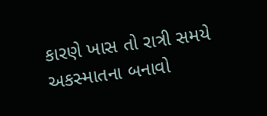કારણે ખાસ તો રાત્રી સમયે અકસ્માતના બનાવો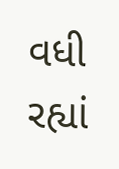વધી રહ્યાં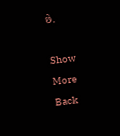છે.

Show More
Back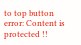to top button
error: Content is protected !!